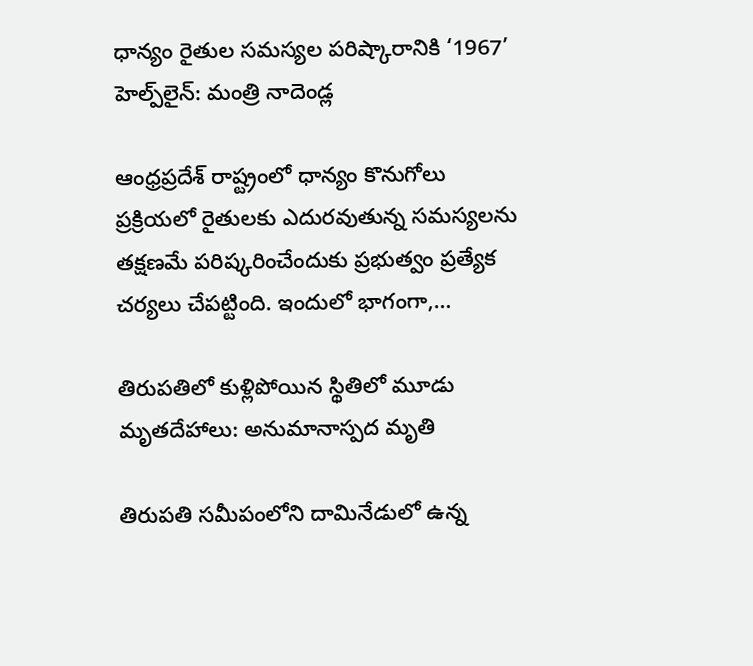ధాన్యం రైతుల సమస్యల పరిష్కారానికి ‘1967’ హెల్ప్‌లైన్: మంత్రి నాదెండ్ల

ఆంధ్రప్రదేశ్ రాష్ట్రంలో ధాన్యం కొనుగోలు ప్రక్రియలో రైతులకు ఎదురవుతున్న సమస్యలను తక్షణమే పరిష్కరించేందుకు ప్రభుత్వం ప్రత్యేక చర్యలు చేపట్టింది. ఇందులో భాగంగా,…

తిరుపతిలో కుళ్లిపోయిన స్థితిలో మూడు మృతదేహాలు: అనుమానాస్పద మృతి

తిరుపతి సమీపంలోని దామినేడులో ఉన్న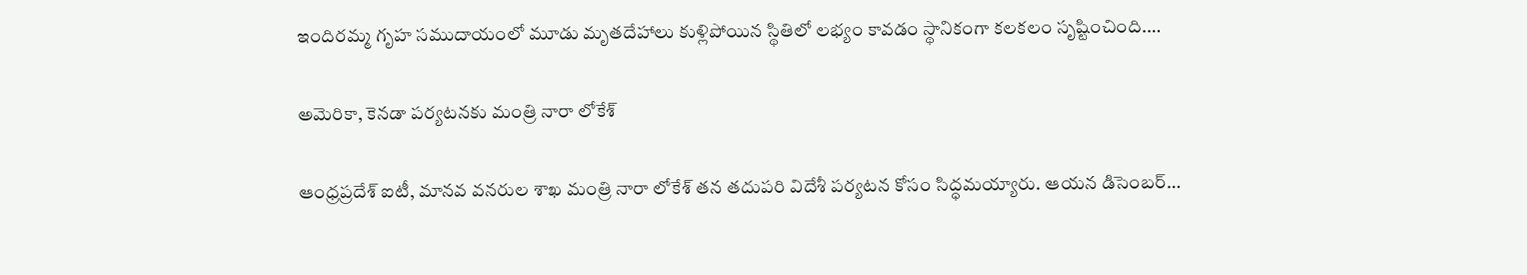ఇందిరమ్మ గృహ సముదాయంలో మూడు మృతదేహాలు కుళ్లిపోయిన స్థితిలో లభ్యం కావడం స్థానికంగా కలకలం సృష్టించింది.…

అమెరికా, కెనడా పర్యటనకు మంత్రి నారా లోకేశ్

ఆంధ్రప్రదేశ్ ఐటీ, మానవ వనరుల శాఖ మంత్రి నారా లోకేశ్ తన తదుపరి విదేశీ పర్యటన కోసం సిద్ధమయ్యారు. ఆయన డిసెంబర్…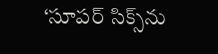‘సూపర్ సిక్స్‌ను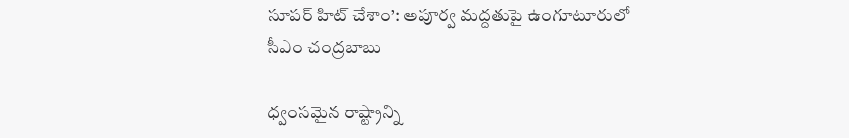సూపర్ హిట్ చేశాం’: అపూర్వ మద్దతుపై ఉంగూటూరులో సీఎం చంద్రబాబు

ధ్వంసమైన రాష్ట్రాన్ని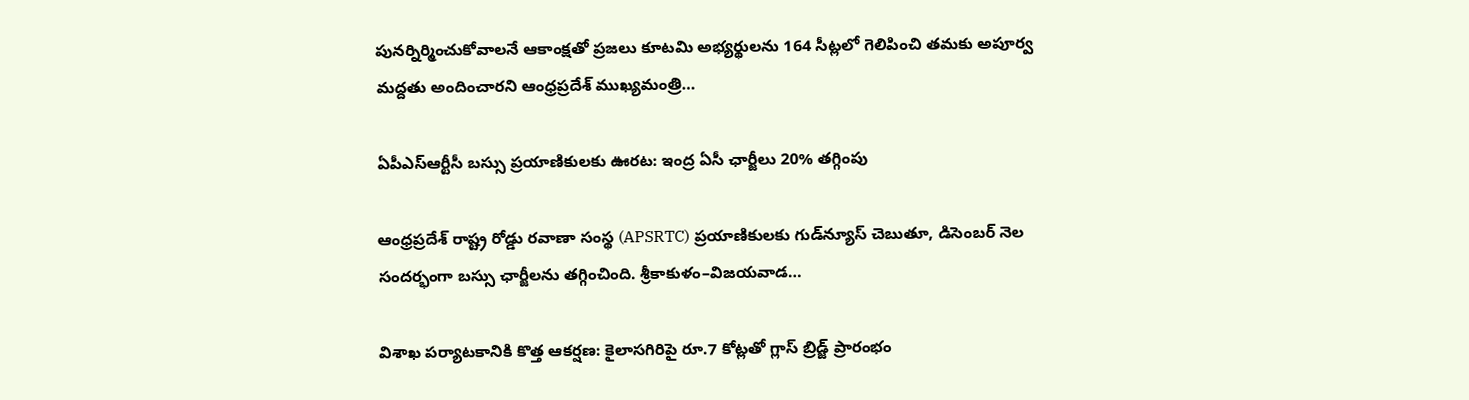పునర్నిర్మించుకోవాలనే ఆకాంక్షతో ప్రజలు కూటమి అభ్యర్థులను 164 సీట్లలో గెలిపించి తమకు అపూర్వ మద్దతు అందించారని ఆంధ్రప్రదేశ్ ముఖ్యమంత్రి…

ఏపీఎస్‌ఆర్టీసీ బస్సు ప్రయాణికులకు ఊరట: ఇంద్ర ఏసీ ఛార్జీలు 20% తగ్గింపు

ఆంధ్రప్రదేశ్ రాష్ట్ర రోడ్డు రవాణా సంస్థ (APSRTC) ప్రయాణికులకు గుడ్‌న్యూస్ చెబుతూ, డిసెంబర్ నెల సందర్భంగా బస్సు ఛార్జీలను తగ్గించింది. శ్రీకాకుళం–విజయవాడ…

విశాఖ పర్యాటకానికి కొత్త ఆకర్షణ: కైలాసగిరిపై రూ.7 కోట్లతో గ్లాస్ బ్రిడ్జ్ ప్రారంభం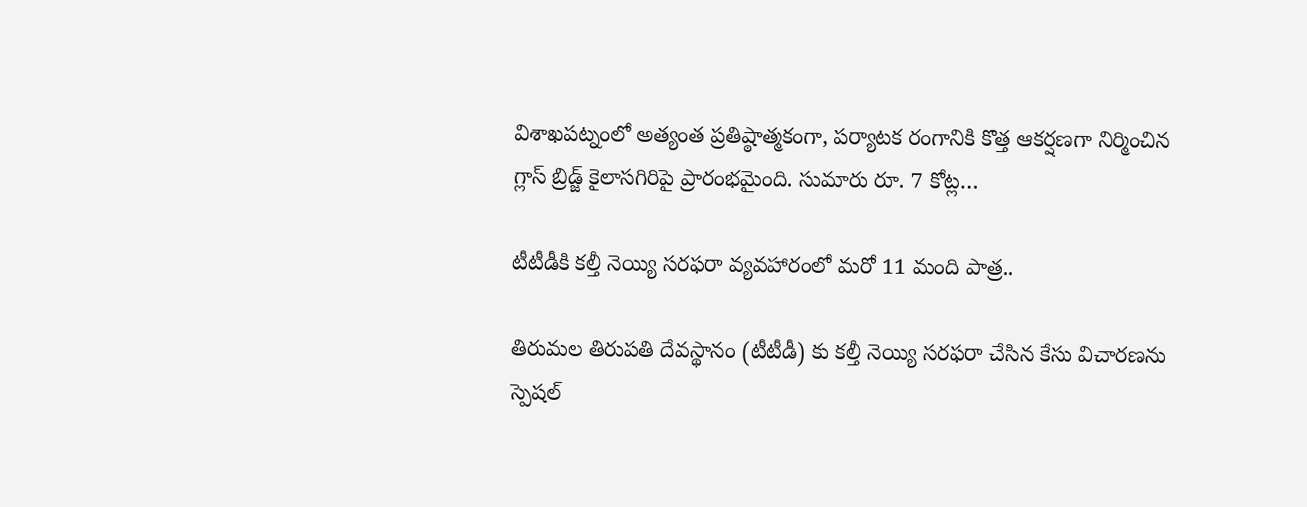విశాఖపట్నంలో అత్యంత ప్రతిష్ఠాత్మకంగా, పర్యాటక రంగానికి కొత్త ఆకర్షణగా నిర్మించిన గ్లాస్ బ్రిడ్జ్ కైలాసగిరిపై ప్రారంభమైంది. సుమారు రూ. 7 కోట్ల…

టీటీడీకి కల్తీ నెయ్యి సరఫరా వ్యవహారంలో మరో 11 మంది పాత్ర..

తిరుమల తిరుపతి దేవస్థానం (టీటీడీ) కు కల్తీ నెయ్యి సరఫరా చేసిన కేసు విచారణను స్పెషల్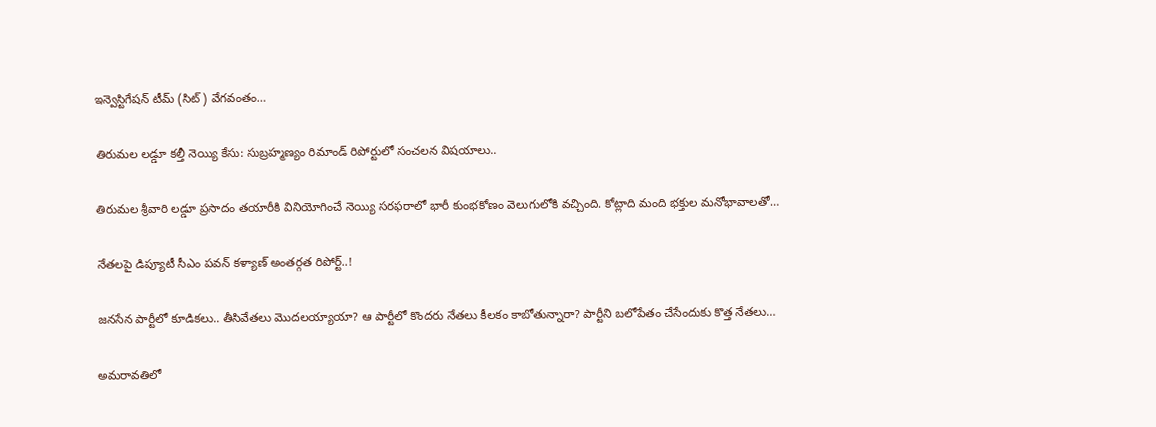ఇన్వెస్టిగేషన్ టీమ్ (సిట్) వేగవంతం…

తిరుమల లడ్డూ కల్తీ నెయ్యి కేసు: సుబ్రహ్మణ్యం రిమాండ్ రిపోర్టులో సంచలన విషయాలు..

తిరుమల శ్రీవారి లడ్డూ ప్రసాదం తయారీకి వినియోగించే నెయ్యి సరఫరాలో భారీ కుంభకోణం వెలుగులోకి వచ్చింది. కోట్లాది మంది భక్తుల మనోభావాలతో…

నేతలపై డిప్యూటీ సీఎం పవన్ కళ్యాణ్ అంతర్గత రిపోర్ట్..!

జనసేన పార్టీలో కూడికలు.. తీసివేతలు మొదలయ్యాయా? ఆ పార్టీలో కొందరు నేతలు కీలకం కాబోతున్నారా? పార్టీని బలోపేతం చేసేందుకు కొత్త నేతలు…

అమరావతిలో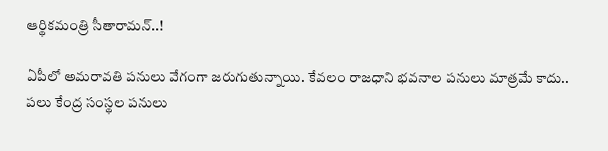ఆర్థికమంత్రి సీతారామన్..!

ఏపీలో అమరావతి పనులు వేగంగా జరుగుతున్నాయి. కేవలం రాజధాని భవనాల పనులు మాత్రమే కాదు.. పలు కేంద్ర సంస్థల పనులు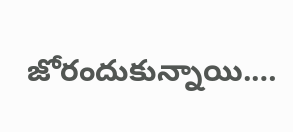జోరందుకున్నాయి.…